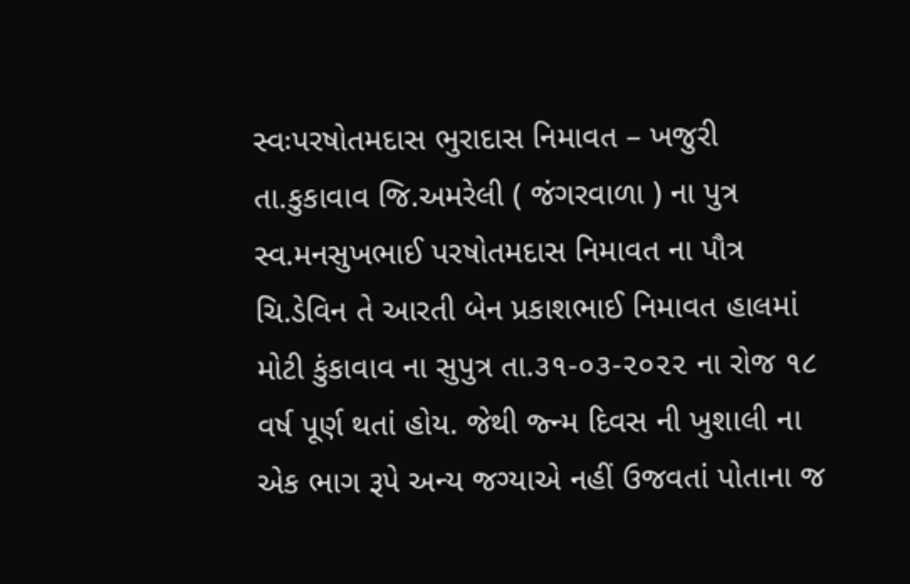સ્વઃપરષોતમદાસ ભુરાદાસ નિમાવત – ખજુરી તા.કુકાવાવ જિ.અમરેલી ( જંગરવાળા ) ના પુત્ર સ્વ.મનસુખભાઈ પરષોતમદાસ નિમાવત ના પૌત્ર ચિ.ડેવિન તે આરતી બેન પ્રકાશભાઈ નિમાવત હાલમાં મોટી કુંકાવાવ ના સુપુત્ર તા.૩૧-૦૩-૨૦૨૨ ના રોજ ૧૮ વર્ષ પૂર્ણ થતાં હોય. જેથી જ્ન્મ દિવસ ની ખુશાલી ના એક ભાગ રૂપે અન્ય જગ્યાએ નહીં ઉજવતાં પોતાના જ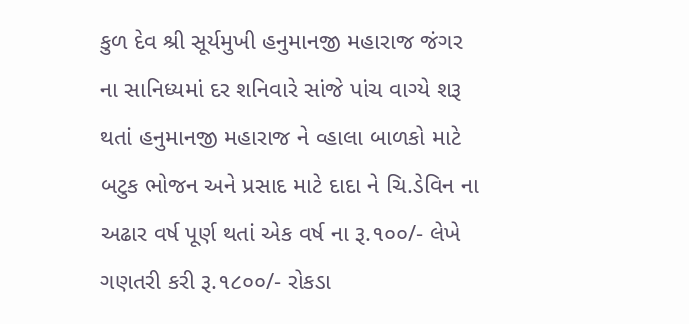કુળ દેવ શ્રી સૂર્યમુખી હનુમાનજી મહારાજ જંગર ના સાનિધ્યમાં દર શનિવારે સાંજે પાંચ વાગ્યે શરૂ થતાં હનુમાનજી મહારાજ ને વ્હાલા બાળકો માટે બટુક ભોજન અને પ્રસાદ માટે દાદા ને ચિ.ડેવિન ના અઢાર વર્ષ પૂર્ણ થતાં એક વર્ષ ના રૂ.૧૦૦/- લેખે ગણતરી કરી રૂ.૧૮૦૦/- રોકડા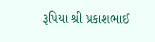રૂપિયા શ્રી પ્રકાશભાઈ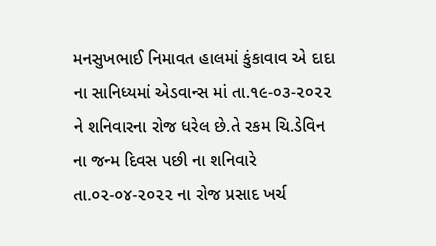મનસુખભાઈ નિમાવત હાલમાં કુંકાવાવ એ દાદા ના સાનિધ્યમાં એડવાન્સ માં તા.૧૯-૦૩-૨૦૨૨ ને શનિવારના રોજ ધરેલ છે.તે રકમ ચિ.ડેવિન ના જન્મ દિવસ પછી ના શનિવારે તા.૦૨-૦૪-૨૦૨૨ ના રોજ પ્રસાદ ખર્ચ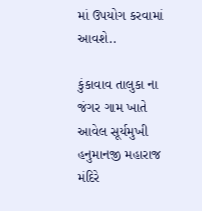માં ઉપયોગ કરવામાં આવશે..

કુંકાવાવ તાલુકા ના જંગર ગામ ખાતે આવેલ સૂર્યમુખી હનુમાનજી મહારાજ મંદિરે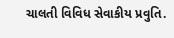ચાલતી વિવિધ સેવાકીય પ્રવુતિ.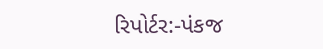રિપોર્ટર:-પંકજ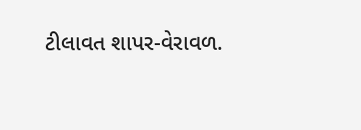ટીલાવત શાપર-વેરાવળ.